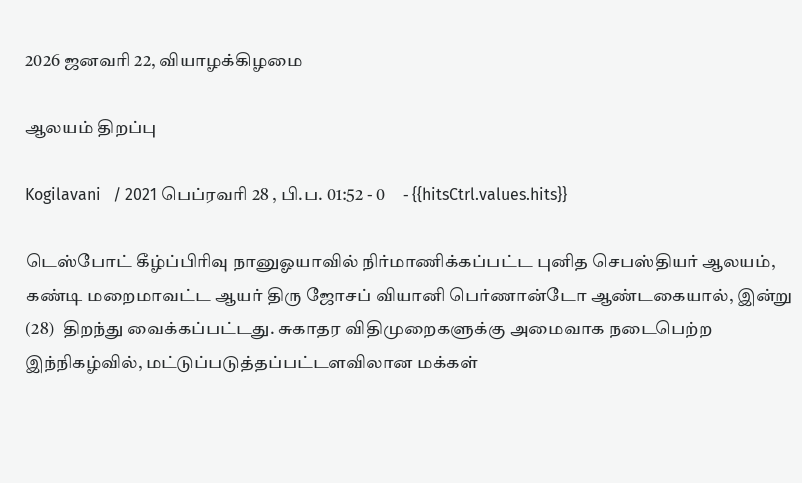2026 ஜனவரி 22, வியாழக்கிழமை

ஆலயம் திறப்பு

Kogilavani   / 2021 பெப்ரவரி 28 , பி.ப. 01:52 - 0     - {{hitsCtrl.values.hits}}

டெஸ்போட் கீழ்ப்பிரிவு நானுஓயாவில் நிர்மாணிக்கப்பட்ட புனித செபஸ்தியர் ஆலயம்,  கண்டி மறைமாவட்ட ஆயர் திரு ஜோசப் வியானி பெர்ணான்டோ ஆண்டகையால், இன்று (28)  திறந்து வைக்கப்பட்டது. சுகாதர விதிமுறைகளுக்கு அமைவாக நடைபெற்ற இந்நிகழ்வில், மட்டுப்படுத்தப்பட்டளவிலான மக்கள்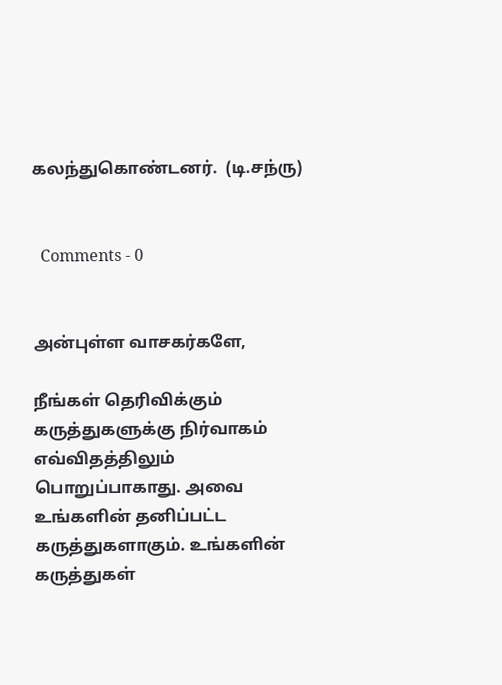கலந்துகொண்டனர்.  (டி.சந்ரு)


  Comments - 0


அன்புள்ள வாசகர்களே,

நீங்கள் தெரிவிக்கும் கருத்துகளுக்கு நிர்வாகம் எவ்விதத்திலும் பொறுப்பாகாது. அவை உங்களின் தனிப்பட்ட கருத்துகளாகும். உங்களின் கருத்துகள்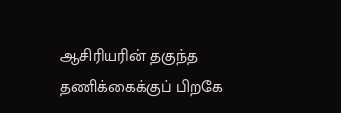ஆசிரியரின் தகுந்த தணிக்கைக்குப் பிறகே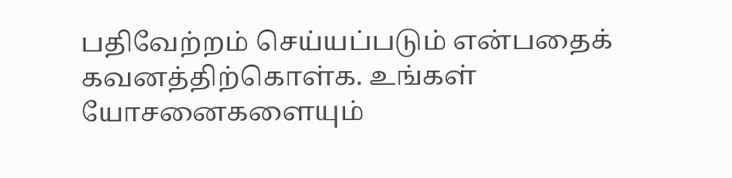பதிவேற்றம் செய்யப்படும் என்பதைக் கவனத்திற்கொள்க. உங்கள் யோசனைகளையும்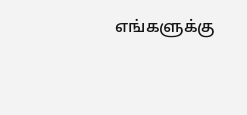எங்களுக்கு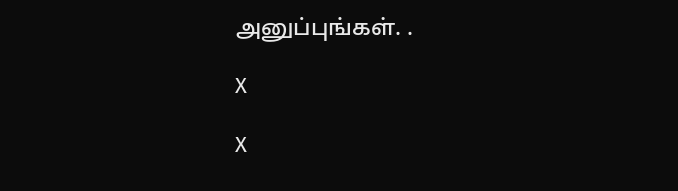அனுப்புங்கள். .

X

X